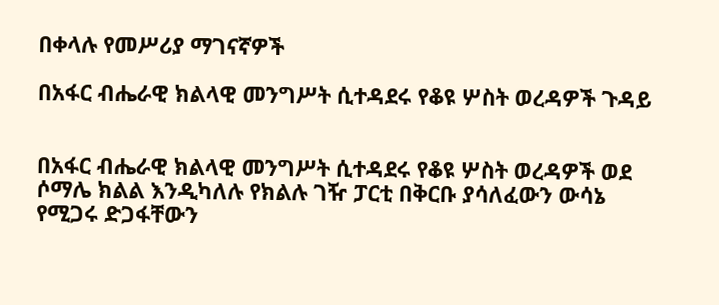በቀላሉ የመሥሪያ ማገናኛዎች

በአፋር ብሔራዊ ክልላዊ መንግሥት ሲተዳደሩ የቆዩ ሦስት ወረዳዎች ጉዳይ


በአፋር ብሔራዊ ክልላዊ መንግሥት ሲተዳደሩ የቆዩ ሦስት ወረዳዎች ወደ ሶማሌ ክልል እንዲካለሉ የክልሉ ገዥ ፓርቲ በቅርቡ ያሳለፈውን ውሳኔ የሚጋሩ ድጋፋቸውን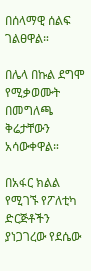በሰላማዊ ሰልፍ ገልፀዋል።

በሌላ በኩል ደግሞ የሚቃወሙት በመግለጫ ቅሬታቸውን አሳውቀዋል።

በአፋር ክልል የሚገኙ የፖለቲካ ድርጅቶችን ያነጋገረው የደሴው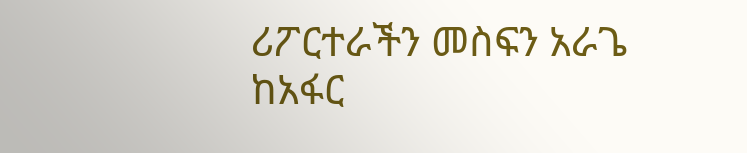ሪፖርተራችን መስፍን አራጌ ከአፋር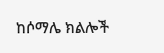ከሶማሌ ክልሎች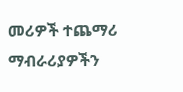መሪዎች ተጨማሪ ማብራሪያዎችን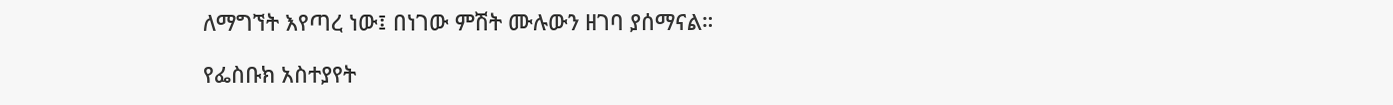ለማግኘት እየጣረ ነው፤ በነገው ምሽት ሙሉውን ዘገባ ያሰማናል።

የፌስቡክ አስተያየት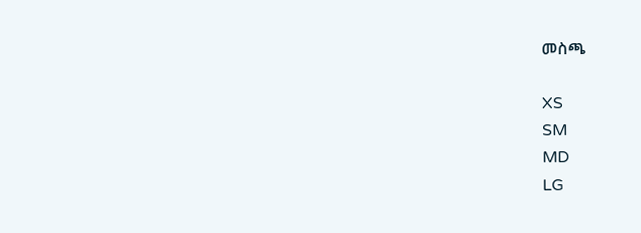መስጫ

XS
SM
MD
LG